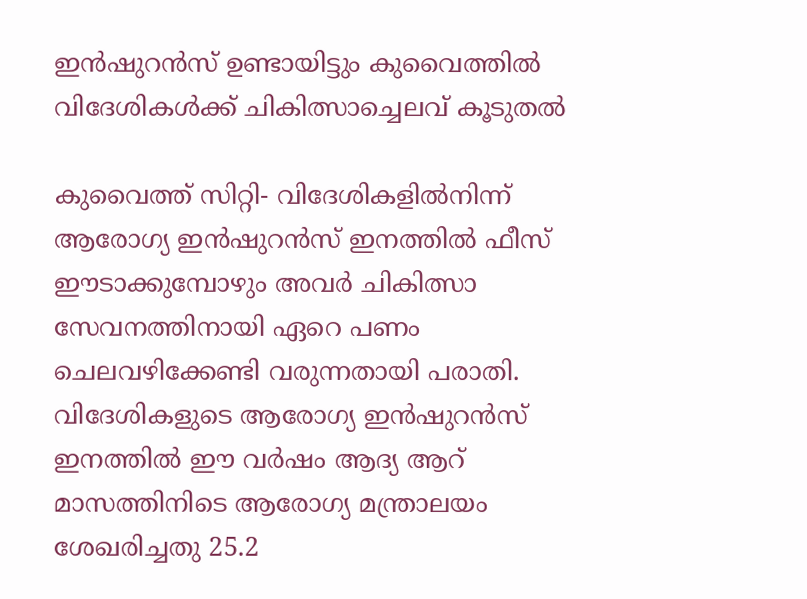ഇന്‍ഷുറന്‍സ് ഉണ്ടായിട്ടും കുവൈത്തില്‍ വിദേശികള്‍ക്ക് ചികിത്സാച്ചെലവ് കൂടുതല്‍

കുവൈത്ത് സിറ്റി- വിദേശികളില്‍നിന്ന് ആരോഗ്യ ഇന്‍ഷുറന്‍സ് ഇനത്തില്‍ ഫീസ് ഈടാക്കുമ്പോഴും അവര്‍ ചികിത്സാ സേവനത്തിനായി ഏറെ പണം ചെലവഴിക്കേണ്ടി വരുന്നതായി പരാതി. വിദേശികളുടെ ആരോഗ്യ ഇന്‍ഷുറന്‍സ് ഇനത്തില്‍ ഈ വര്‍ഷം ആദ്യ ആറ് മാസത്തിനിടെ ആരോഗ്യ മന്ത്രാലയം ശേഖരിച്ചതു 25.2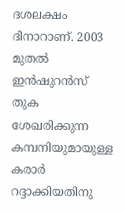ദശലക്ഷം ദിനാറാണ്. 2003 മുതല്‍ ഇന്‍ഷുറന്‍സ് തുക ശേഖരിക്കുന്ന കമ്പനിയുമായുള്ള കരാര്‍ റദ്ദാക്കിയതിനു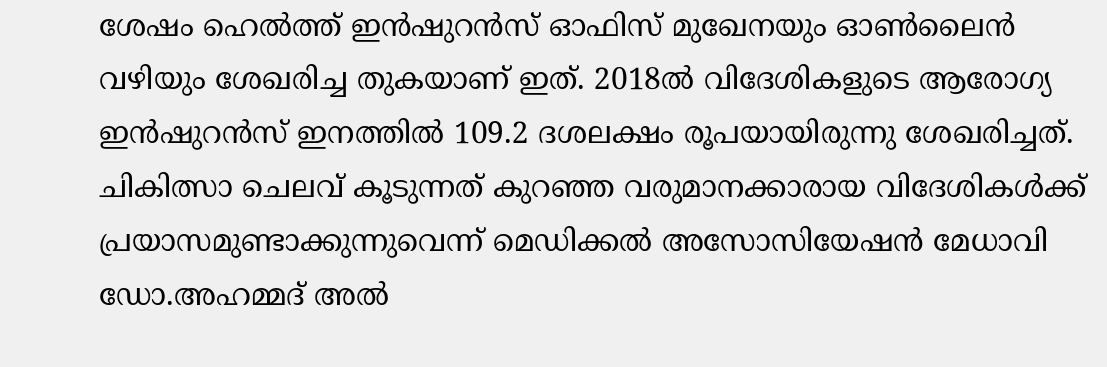ശേഷം ഹെല്‍ത്ത് ഇന്‍ഷുറന്‍സ് ഓഫിസ് മുഖേനയും ഓണ്‍ലൈന്‍ വഴിയും ശേഖരിച്ച തുകയാണ് ഇത്. 2018ല്‍ വിദേശികളുടെ ആരോഗ്യ ഇന്‍ഷുറന്‍സ് ഇനത്തില്‍ 109.2 ദശലക്ഷം രൂപയായിരുന്നു ശേഖരിച്ചത്.
ചികിത്സാ ചെലവ് കൂടുന്നത് കുറഞ്ഞ വരുമാനക്കാരായ വിദേശികള്‍ക്ക് പ്രയാസമുണ്ടാക്കുന്നുവെന്ന് മെഡിക്കല്‍ അസോസിയേഷന്‍ മേധാവി ഡോ.അഹമ്മദ് അല്‍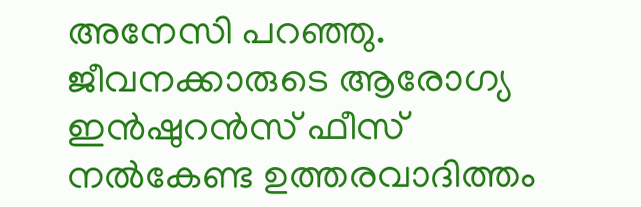അനേസി പറഞ്ഞു. ജീവനക്കാരുടെ ആരോഗ്യ ഇന്‍ഷുറന്‍സ് ഫീസ് നല്‍കേണ്ട ഉത്തരവാദിത്തം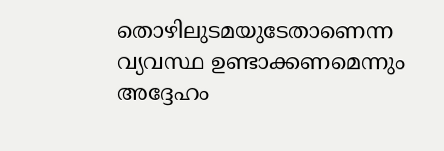തൊഴിലുടമയുടേതാണെന്ന വ്യവസ്ഥ ഉണ്ടാക്കണമെന്നും അദ്ദേഹം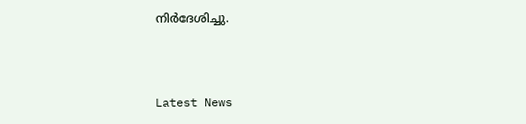നിര്‍ദേശിച്ചു.



Latest News